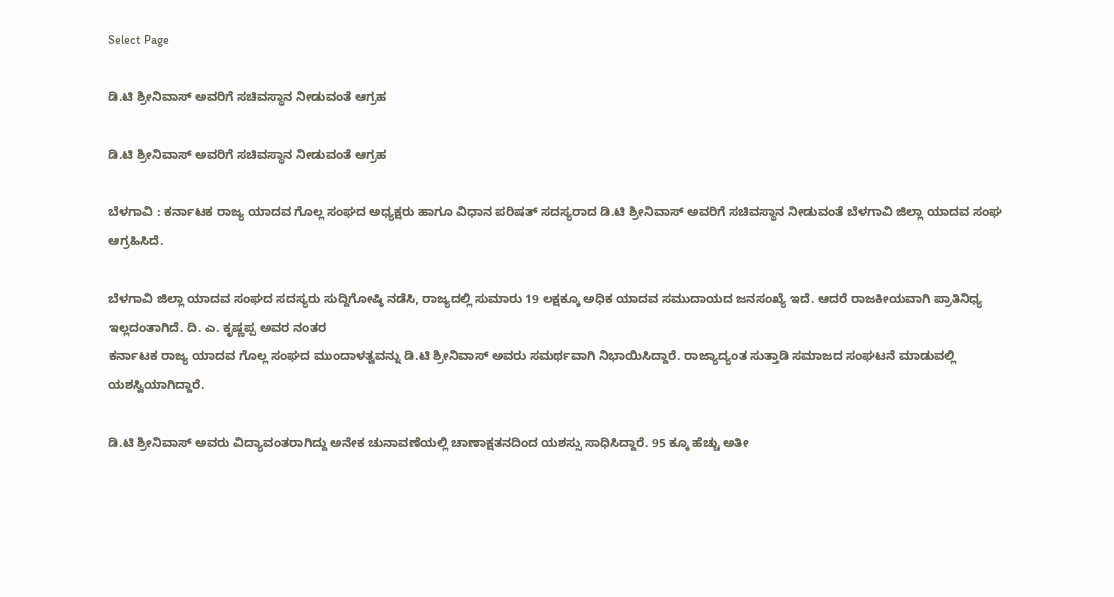Select Page

ಡಿ.ಟಿ ಶ್ರೀನಿವಾಸ್ ಅವರಿಗೆ ಸಚಿವಸ್ಥಾನ ‌ನೀಡುವಂತೆ ಆಗ್ರಹ

ಡಿ.ಟಿ ಶ್ರೀನಿವಾಸ್ ಅವರಿಗೆ ಸಚಿವಸ್ಥಾನ ‌ನೀಡುವಂತೆ ಆಗ್ರಹ

ಬೆಳಗಾವಿ : ಕರ್ನಾಟಕ ರಾಜ್ಯ ಯಾದವ ಗೊಲ್ಲ ಸಂಘದ ಅಧ್ಯಕ್ಷರು ಹಾಗೂ ವಿಧಾನ ಪರಿಷತ್ ಸದಸ್ಯರಾದ ಡಿ.ಟಿ ಶ್ರೀನಿವಾಸ್ ಅವರಿಗೆ ಸಚಿವಸ್ಥಾನ ನೀಡುವಂತೆ ಬೆಳಗಾವಿ ಜಿಲ್ಲಾ ಯಾದವ ಸಂಘ ಆಗ್ರಹಿಸಿದೆ.

ಬೆಳಗಾವಿ ಜಿಲ್ಲಾ ಯಾದವ ಸಂಘದ ಸದಸ್ಯರು ಸುದ್ದಿಗೋಷ್ಠಿ ನಡೆಸಿ, ರಾಜ್ಯದಲ್ಲಿ ಸುಮಾರು 19 ಲಕ್ಷಕ್ಕೂ ಅಧಿಕ ಯಾದವ ಸಮುದಾಯದ ಜನಸಂಖ್ಯೆ ಇದೆ. ಆದರೆ ರಾಜಕೀಯವಾಗಿ ಪ್ರಾತಿನಿಧ್ಯ ಇಲ್ಲದಂತಾಗಿದೆ. ದಿ. ಎ. ಕೃಷ್ಣಪ್ಪ ಅವರ ನಂತರ
ಕರ್ನಾಟಕ ರಾಜ್ಯ ಯಾದವ ಗೊಲ್ಲ ಸಂಘದ ಮುಂದಾಳತ್ವವನ್ನು ಡಿ.ಟಿ ಶ್ರೀನಿವಾಸ್ ಅವರು ಸಮರ್ಥವಾಗಿ ನಿಭಾಯಿಸಿದ್ದಾರೆ. ರಾಜ್ಯಾದ್ಯಂತ ಸುತ್ತಾಡಿ ಸಮಾಜದ ಸಂಘಟನೆ ಮಾಡುವಲ್ಲಿ ಯಶಸ್ವಿಯಾಗಿದ್ದಾರೆ.

ಡಿ.ಟಿ ಶ್ರೀನಿವಾಸ್ ಅವರು ವಿದ್ಯಾವಂತರಾಗಿದ್ದು ಅನೇಕ ಚುನಾವಣೆಯಲ್ಲಿ ಚಾಣಾಕ್ಷತನದಿಂದ ಯಶಸ್ಸು ಸಾಧಿಸಿದ್ದಾರೆ. 95 ಕ್ಕೂ ಹೆಚ್ಚು ಅತೀ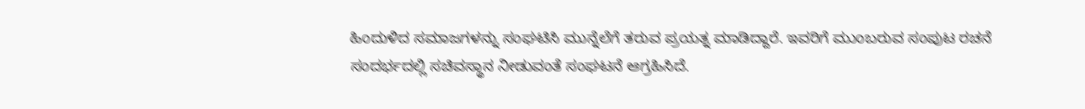ಹಿಂದುಳಿದ ಸಮಾಜಗಳನ್ನು ಸಂಘಟಿಸಿ ಮುನ್ನೆಲೆಗೆ ತರುವ ಪ್ರಯತ್ನ ಮಾಡಿದ್ದಾರೆ. ಇವರಿಗೆ ಮುಂಬರುವ ಸಂಪುಟ ರಚನೆ ಸಂದರ್ಭದಲ್ಲಿ ಸಚಿವಸ್ಥಾನ ನೀಡುವಂತೆ ಸಂಘಟನೆ ಆಗ್ರಹಿಸಿದೆ.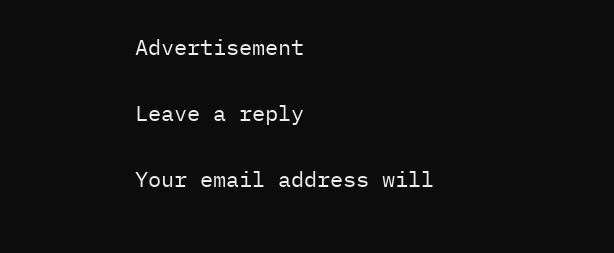Advertisement

Leave a reply

Your email address will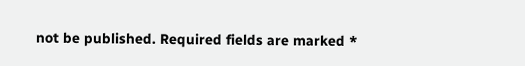not be published. Required fields are marked *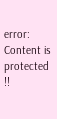error: Content is protected !!